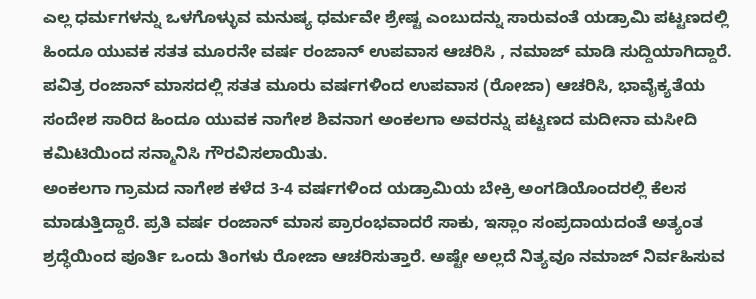ಎಲ್ಲ ಧರ್ಮಗಳನ್ನು ಒಳಗೊಳ್ಳುವ ಮನುಷ್ಯ ಧರ್ಮವೇ ಶ್ರೇಷ್ಟ ಎಂಬುದನ್ನು ಸಾರುವಂತೆ ಯಡ್ರಾಮಿ ಪಟ್ಟಣದಲ್ಲಿ ಹಿಂದೂ ಯುವಕ ಸತತ ಮೂರನೇ ವರ್ಷ ರಂಜಾನ್ ಉಪವಾಸ ಆಚರಿಸಿ , ನಮಾಜ್ ಮಾಡಿ ಸುದ್ದಿಯಾಗಿದ್ದಾರೆ. ಪವಿತ್ರ ರಂಜಾನ್ ಮಾಸದಲ್ಲಿ ಸತತ ಮೂರು ವರ್ಷಗಳಿಂದ ಉಪವಾಸ (ರೋಜಾ) ಆಚರಿಸಿ, ಭಾವೈಕ್ಯತೆಯ ಸಂದೇಶ ಸಾರಿದ ಹಿಂದೂ ಯುವಕ ನಾಗೇಶ ಶಿವನಾಗ ಅಂಕಲಗಾ ಅವರನ್ನು ಪಟ್ಟಣದ ಮದೀನಾ ಮಸೀದಿ ಕಮಿಟಿಯಿಂದ ಸನ್ಮಾನಿಸಿ ಗೌರವಿಸಲಾಯಿತು.
ಅಂಕಲಗಾ ಗ್ರಾಮದ ನಾಗೇಶ ಕಳೆದ 3-4 ವರ್ಷಗಳಿಂದ ಯಡ್ರಾಮಿಯ ಬೇಕ್ರಿ ಅಂಗಡಿಯೊಂದರಲ್ಲಿ ಕೆಲಸ ಮಾಡುತ್ತಿದ್ದಾರೆ. ಪ್ರತಿ ವರ್ಷ ರಂಜಾನ್ ಮಾಸ ಪ್ರಾರಂಭವಾದರೆ ಸಾಕು, ಇಸ್ಲಾಂ ಸಂಪ್ರದಾಯದಂತೆ ಅತ್ಯಂತ ಶ್ರದ್ಧೆಯಿಂದ ಪೂರ್ತಿ ಒಂದು ತಿಂಗಳು ರೋಜಾ ಆಚರಿಸುತ್ತಾರೆ. ಅಷ್ಟೇ ಅಲ್ಲದೆ ನಿತ್ಯವೂ ನಮಾಜ್ ನಿರ್ವಹಿಸುವ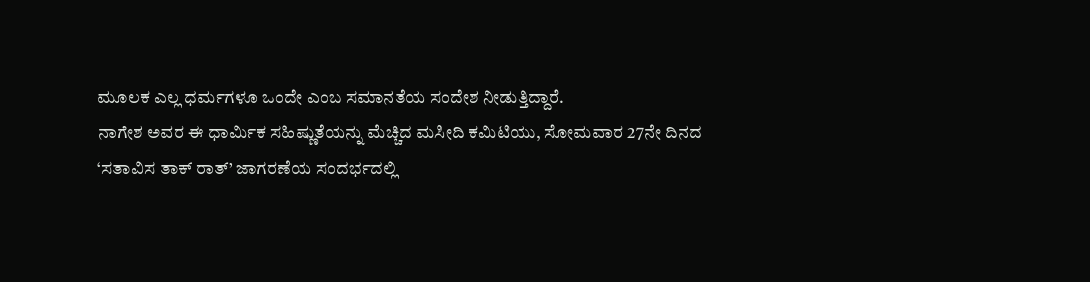ಮೂಲಕ ಎಲ್ಲ ಧರ್ಮಗಳೂ ಒಂದೇ ಎಂಬ ಸಮಾನತೆಯ ಸಂದೇಶ ನೀಡುತ್ತಿದ್ದಾರೆ.
ನಾಗೇಶ ಅವರ ಈ ಧಾರ್ಮಿಕ ಸಹಿಷ್ಣುತೆಯನ್ನು ಮೆಚ್ಚಿದ ಮಸೀದಿ ಕಮಿಟಿಯು, ಸೋಮವಾರ 27ನೇ ದಿನದ ‘ಸತಾವಿಸ ತಾಕ್ ರಾತ್’ ಜಾಗರಣೆಯ ಸಂದರ್ಭದಲ್ಲಿ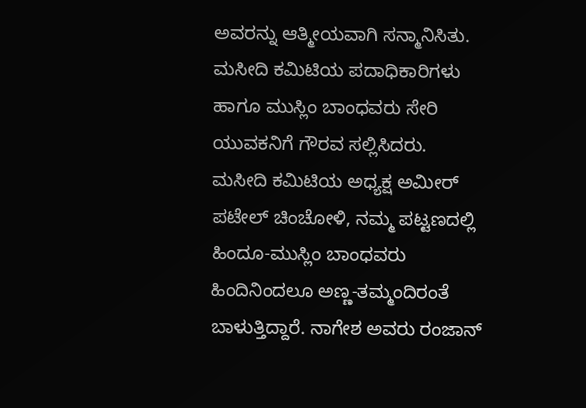ಅವರನ್ನು ಆತ್ಮೀಯವಾಗಿ ಸನ್ಮಾನಿಸಿತು. ಮಸೀದಿ ಕಮಿಟಿಯ ಪದಾಧಿಕಾರಿಗಳು ಹಾಗೂ ಮುಸ್ಲಿಂ ಬಾಂಧವರು ಸೇರಿ ಯುವಕನಿಗೆ ಗೌರವ ಸಲ್ಲಿಸಿದರು.
ಮಸೀದಿ ಕಮಿಟಿಯ ಅಧ್ಯಕ್ಷ ಅಮೀರ್ ಪಟೇಲ್ ಚಿಂಚೋಳಿ, ನಮ್ಮ ಪಟ್ಟಣದಲ್ಲಿ ಹಿಂದೂ-ಮುಸ್ಲಿಂ ಬಾಂಧವರು ಹಿಂದಿನಿಂದಲೂ ಅಣ್ಣ-ತಮ್ಮಂದಿರಂತೆ ಬಾಳುತ್ತಿದ್ದಾರೆ. ನಾಗೇಶ ಅವರು ರಂಜಾನ್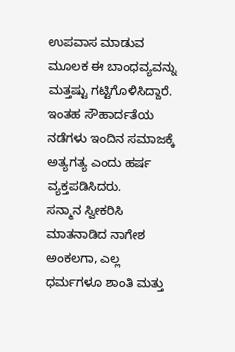ಉಪವಾಸ ಮಾಡುವ ಮೂಲಕ ಈ ಬಾಂಧವ್ಯವನ್ನು ಮತ್ತಷ್ಟು ಗಟ್ಟಿಗೊಳಿಸಿದ್ದಾರೆ. ಇಂತಹ ಸೌಹಾರ್ದತೆಯ ನಡೆಗಳು ಇಂದಿನ ಸಮಾಜಕ್ಕೆ ಅತ್ಯಗತ್ಯ ಎಂದು ಹರ್ಷ ವ್ಯಕ್ತಪಡಿಸಿದರು.
ಸನ್ಮಾನ ಸ್ವೀಕರಿಸಿ ಮಾತನಾಡಿದ ನಾಗೇಶ ಅಂಕಲಗಾ, ಎಲ್ಲ ಧರ್ಮಗಳೂ ಶಾಂತಿ ಮತ್ತು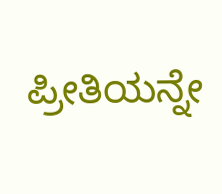ಪ್ರೀತಿಯನ್ನೇ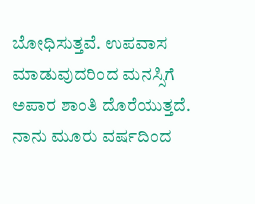ಬೋಧಿಸುತ್ತವೆ. ಉಪವಾಸ ಮಾಡುವುದರಿಂದ ಮನಸ್ಸಿಗೆ ಅಪಾರ ಶಾಂತಿ ದೊರೆಯುತ್ತದೆ. ನಾನು ಮೂರು ವರ್ಷದಿಂದ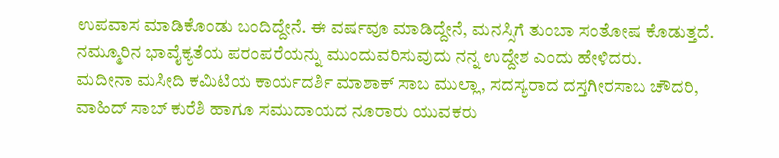ಉಪವಾಸ ಮಾಡಿಕೊಂಡು ಬಂದಿದ್ದೇನೆ. ಈ ವರ್ಷವೂ ಮಾಡಿದ್ದೇನೆ, ಮನಸ್ಸಿಗೆ ತುಂಬಾ ಸಂತೋಷ ಕೊಡುತ್ತದೆ. ನಮ್ಮೂರಿನ ಭಾವೈಕ್ಯತೆಯ ಪರಂಪರೆಯನ್ನು ಮುಂದುವರಿಸುವುದು ನನ್ನ ಉದ್ದೇಶ ಎಂದು ಹೇಳಿದರು.
ಮದೀನಾ ಮಸೀದಿ ಕಮಿಟಿಯ ಕಾರ್ಯದರ್ಶಿ ಮಾಶಾಕ್ ಸಾಬ ಮುಲ್ಲಾ, ಸದಸ್ಯರಾದ ದಸ್ತಗೀರಸಾಬ ಚೌದರಿ, ವಾಹಿದ್ ಸಾಬ್ ಕುರೆಶಿ ಹಾಗೂ ಸಮುದಾಯದ ನೂರಾರು ಯುವಕರು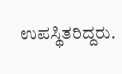ಉಪಸ್ಥಿತರಿದ್ದರು.